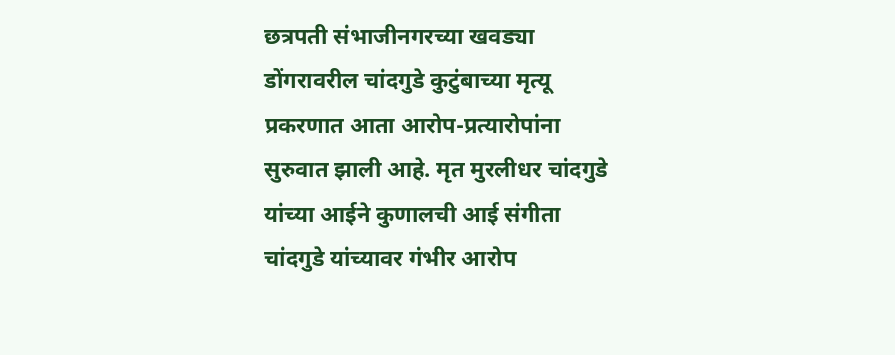छत्रपती संभाजीनगरच्या खवड्या डोंगरावरील चांदगुडे कुटुंबाच्या मृत्यू प्रकरणात आता आरोप-प्रत्यारोपांना सुरुवात झाली आहे. मृत मुरलीधर चांदगुडे यांच्या आईने कुणालची आई संगीता चांदगुडे यांच्यावर गंभीर आरोप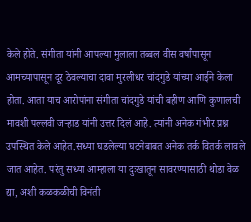केले होते. संगीता यांनी आपल्या मुलाला तब्बल वीस वर्षांपासून आमच्यापासून दूर ठेवल्याचा दावा मुरलीधर चांदगुडे यांच्या आईने केला होता. आता याच आरोपांना संगीता चांदगुडे यांची बहीण आणि कुणालची मावशी पल्लवी जऱ्हाड यांनी उत्तर दिलं आहे. त्यांनी अनेक गंभीर प्रश्न उपस्थित केले आहेत.सध्या घडलेल्या घटनेबाबत अनेक तर्क वितर्क लावले जात आहेत. परंतु सध्या आम्हाला या दुःखातून सावरण्यासाठी थोडा वेळ द्या, अशी कळकळीची विनंती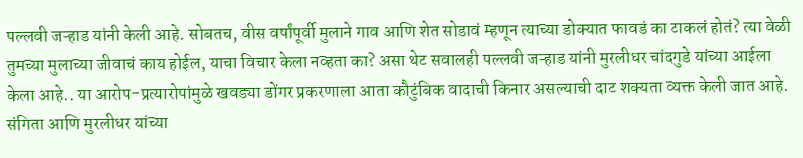पल्लवी जऱ्हाड यांनी केली आहे. सोबतच, वीस वर्षांपूर्वी मुलाने गाव आणि शेत सोडावं म्हणून त्याच्या डोक्यात फावडं का टाकलं होतं? त्या वेळी तुमच्या मुलाच्या जीवाचं काय होईल, याचा विचार केला नव्हता का? असा थेट सवालही पल्लवी जऱ्हाड यांनी मुरलीधर चांदगुडे यांच्या आईला केला आहे.. या आरोप-प्रत्यारोपांमुळे खवड्या डोंगर प्रकरणाला आता कौटुंबिक वादाची किनार असल्याची दाट शक्यता व्यक्त केली जात आहे.
संगिता आणि मुरलीधर यांच्या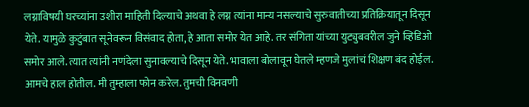लग्नाविषयी घरच्यांना उशीरा माहिती दिल्याचे अथवा हे लग्न त्यांना मान्य नसल्याचे सुरुवातीच्या प्रतिक्रियातून दिसून येते. यामुळे कुटुंबात सूनेवरून विसंवाद होता, हे आता समोर येत आहे. तर संगिता यांच्या युट्युबवरील जुने व्हिडिओ समोर आले. त्यात त्यांनी नणंदेला सुनावल्याचे दिसून येते. भावाला बोलावून घेतले म्हणजे मुलांचं शिक्षण बंद होईल. आमचे हाल होतील. मी तुम्हाला फोन करेल. तुमची विनवणी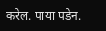करेल. पाया पडेन.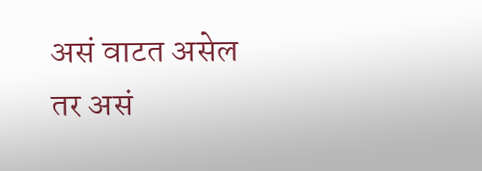असं वाटत असेल तर असं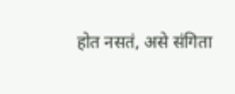होत नसतं, असे संगिता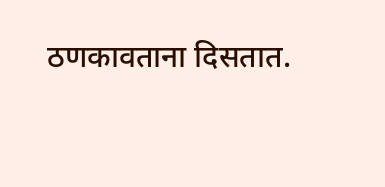ठणकावताना दिसतात.